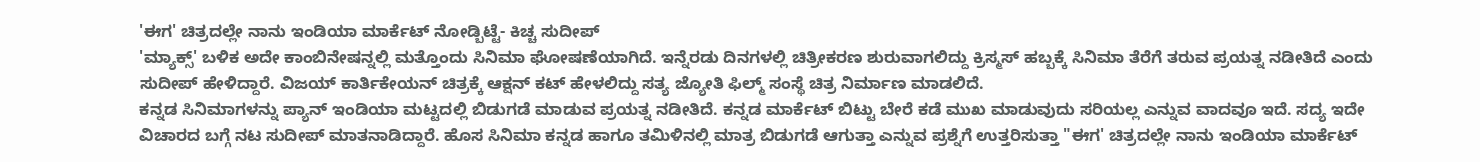'ಈಗ' ಚಿತ್ರದಲ್ಲೇ ನಾನು ಇಂಡಿಯಾ ಮಾರ್ಕೆಟ್ ನೋಡ್ಬಿಟ್ಟೆ- ಕಿಚ್ಚ ಸುದೀಪ್
'ಮ್ಯಾಕ್ಸ್' ಬಳಿಕ ಅದೇ ಕಾಂಬಿನೇಷನ್ನಲ್ಲಿ ಮತ್ತೊಂದು ಸಿನಿಮಾ ಘೋಷಣೆಯಾಗಿದೆ. ಇನ್ನೆರಡು ದಿನಗಳಲ್ಲಿ ಚಿತ್ರೀಕರಣ ಶುರುವಾಗಲಿದ್ದು ಕ್ರಿಸ್ಮಸ್ ಹಬ್ಬಕ್ಕೆ ಸಿನಿಮಾ ತೆರೆಗೆ ತರುವ ಪ್ರಯತ್ನ ನಡೀತಿದೆ ಎಂದು ಸುದೀಪ್ ಹೇಳಿದ್ದಾರೆ. ವಿಜಯ್ ಕಾರ್ತಿಕೇಯನ್ ಚಿತ್ರಕ್ಕೆ ಆಕ್ಷನ್ ಕಟ್ ಹೇಳಲಿದ್ದು ಸತ್ಯ ಜ್ಯೋತಿ ಫಿಲ್ಮ್ ಸಂಸ್ಥೆ ಚಿತ್ರ ನಿರ್ಮಾಣ ಮಾಡಲಿದೆ.
ಕನ್ನಡ ಸಿನಿಮಾಗಳನ್ನು ಪ್ಯಾನ್ ಇಂಡಿಯಾ ಮಟ್ಟದಲ್ಲಿ ಬಿಡುಗಡೆ ಮಾಡುವ ಪ್ರಯತ್ನ ನಡೀತಿದೆ. ಕನ್ನಡ ಮಾರ್ಕೆಟ್ ಬಿಟ್ಟು ಬೇರೆ ಕಡೆ ಮುಖ ಮಾಡುವುದು ಸರಿಯಲ್ಲ ಎನ್ನುವ ವಾದವೂ ಇದೆ. ಸದ್ಯ ಇದೇ ವಿಚಾರದ ಬಗ್ಗೆ ನಟ ಸುದೀಪ್ ಮಾತನಾಡಿದ್ದಾರೆ. ಹೊಸ ಸಿನಿಮಾ ಕನ್ನಡ ಹಾಗೂ ತಮಿಳಿನಲ್ಲಿ ಮಾತ್ರ ಬಿಡುಗಡೆ ಆಗುತ್ತಾ ಎನ್ನುವ ಪ್ರಶ್ನೆಗೆ ಉತ್ತರಿಸುತ್ತಾ "ಈಗ' ಚಿತ್ರದಲ್ಲೇ ನಾನು ಇಂಡಿಯಾ ಮಾರ್ಕೆಟ್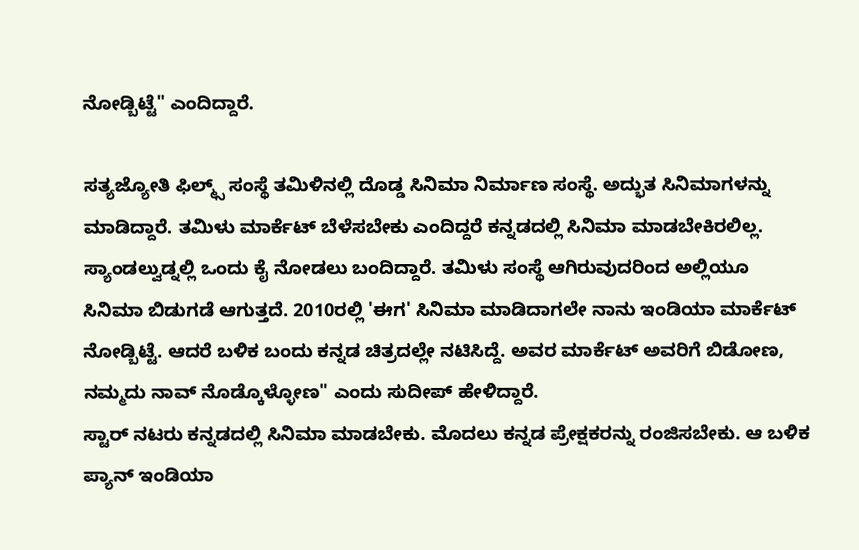ನೋಡ್ಬಿಟ್ಟೆ" ಎಂದಿದ್ದಾರೆ.

ಸತ್ಯಜ್ಯೋತಿ ಫಿಲ್ಮ್ಸ್ ಸಂಸ್ಥೆ ತಮಿಳಿನಲ್ಲಿ ದೊಡ್ಡ ಸಿನಿಮಾ ನಿರ್ಮಾಣ ಸಂಸ್ಥೆ. ಅದ್ಭುತ ಸಿನಿಮಾಗಳನ್ನು ಮಾಡಿದ್ದಾರೆ. ತಮಿಳು ಮಾರ್ಕೆಟ್ ಬೆಳೆಸಬೇಕು ಎಂದಿದ್ದರೆ ಕನ್ನಡದಲ್ಲಿ ಸಿನಿಮಾ ಮಾಡಬೇಕಿರಲಿಲ್ಲ. ಸ್ಯಾಂಡಲ್ವುಡ್ನಲ್ಲಿ ಒಂದು ಕೈ ನೋಡಲು ಬಂದಿದ್ದಾರೆ. ತಮಿಳು ಸಂಸ್ಥೆ ಆಗಿರುವುದರಿಂದ ಅಲ್ಲಿಯೂ ಸಿನಿಮಾ ಬಿಡುಗಡೆ ಆಗುತ್ತದೆ. 2010ರಲ್ಲಿ 'ಈಗ' ಸಿನಿಮಾ ಮಾಡಿದಾಗಲೇ ನಾನು ಇಂಡಿಯಾ ಮಾರ್ಕೆಟ್ ನೋಡ್ಬಿಟ್ಟೆ. ಆದರೆ ಬಳಿಕ ಬಂದು ಕನ್ನಡ ಚಿತ್ರದಲ್ಲೇ ನಟಿಸಿದ್ದೆ. ಅವರ ಮಾರ್ಕೆಟ್ ಅವರಿಗೆ ಬಿಡೋಣ, ನಮ್ಮದು ನಾವ್ ನೊಡ್ಕೊಳ್ಳೋಣ" ಎಂದು ಸುದೀಪ್ ಹೇಳಿದ್ದಾರೆ.
ಸ್ಟಾರ್ ನಟರು ಕನ್ನಡದಲ್ಲಿ ಸಿನಿಮಾ ಮಾಡಬೇಕು. ಮೊದಲು ಕನ್ನಡ ಪ್ರೇಕ್ಷಕರನ್ನು ರಂಜಿಸಬೇಕು. ಆ ಬಳಿಕ ಪ್ಯಾನ್ ಇಂಡಿಯಾ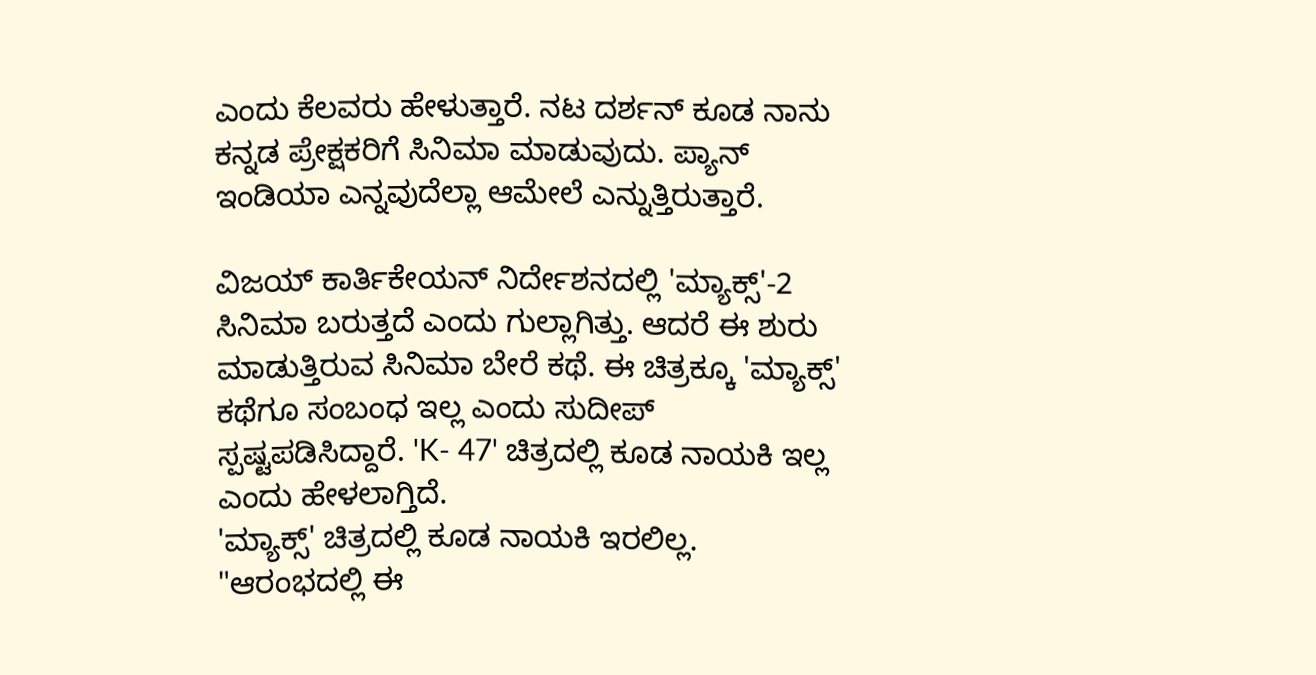ಎಂದು ಕೆಲವರು ಹೇಳುತ್ತಾರೆ. ನಟ ದರ್ಶನ್ ಕೂಡ ನಾನು ಕನ್ನಡ ಪ್ರೇಕ್ಷಕರಿಗೆ ಸಿನಿಮಾ ಮಾಡುವುದು. ಪ್ಯಾನ್ ಇಂಡಿಯಾ ಎನ್ನವುದೆಲ್ಲಾ ಆಮೇಲೆ ಎನ್ನುತ್ತಿರುತ್ತಾರೆ.

ವಿಜಯ್ ಕಾರ್ತಿಕೇಯನ್ ನಿರ್ದೇಶನದಲ್ಲಿ 'ಮ್ಯಾಕ್ಸ್'-2 ಸಿನಿಮಾ ಬರುತ್ತದೆ ಎಂದು ಗುಲ್ಲಾಗಿತ್ತು. ಆದರೆ ಈ ಶುರು ಮಾಡುತ್ತಿರುವ ಸಿನಿಮಾ ಬೇರೆ ಕಥೆ. ಈ ಚಿತ್ರಕ್ಕೂ 'ಮ್ಯಾಕ್ಸ್' ಕಥೆಗೂ ಸಂಬಂಧ ಇಲ್ಲ ಎಂದು ಸುದೀಪ್ ಸ್ಪಷ್ಟಪಡಿಸಿದ್ದಾರೆ. 'K- 47' ಚಿತ್ರದಲ್ಲಿ ಕೂಡ ನಾಯಕಿ ಇಲ್ಲ ಎಂದು ಹೇಳಲಾಗ್ತಿದೆ.
'ಮ್ಯಾಕ್ಸ್' ಚಿತ್ರದಲ್ಲಿ ಕೂಡ ನಾಯಕಿ ಇರಲಿಲ್ಲ. "ಆರಂಭದಲ್ಲಿ ಈ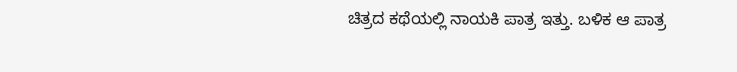ಚಿತ್ರದ ಕಥೆಯಲ್ಲಿ ನಾಯಕಿ ಪಾತ್ರ ಇತ್ತು. ಬಳಿಕ ಆ ಪಾತ್ರ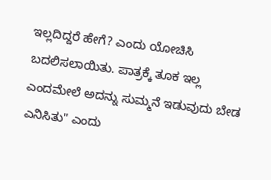ಇಲ್ಲದಿದ್ದರೆ ಹೇಗೆ? ಎಂದು ಯೋಚಿಸಿ ಬದಲಿಸಲಾಯಿತು. ಪಾತ್ರಕ್ಕೆ ತೂಕ ಇಲ್ಲ ಎಂದಮೇಲೆ ಅದನ್ನು ಸುಮ್ಮನೆ ಇಡುವುದು ಬೇಡ ಎನಿಸಿತು" ಎಂದು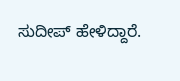ಸುದೀಪ್ ಹೇಳಿದ್ದಾರೆ.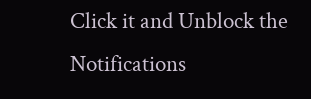Click it and Unblock the Notifications